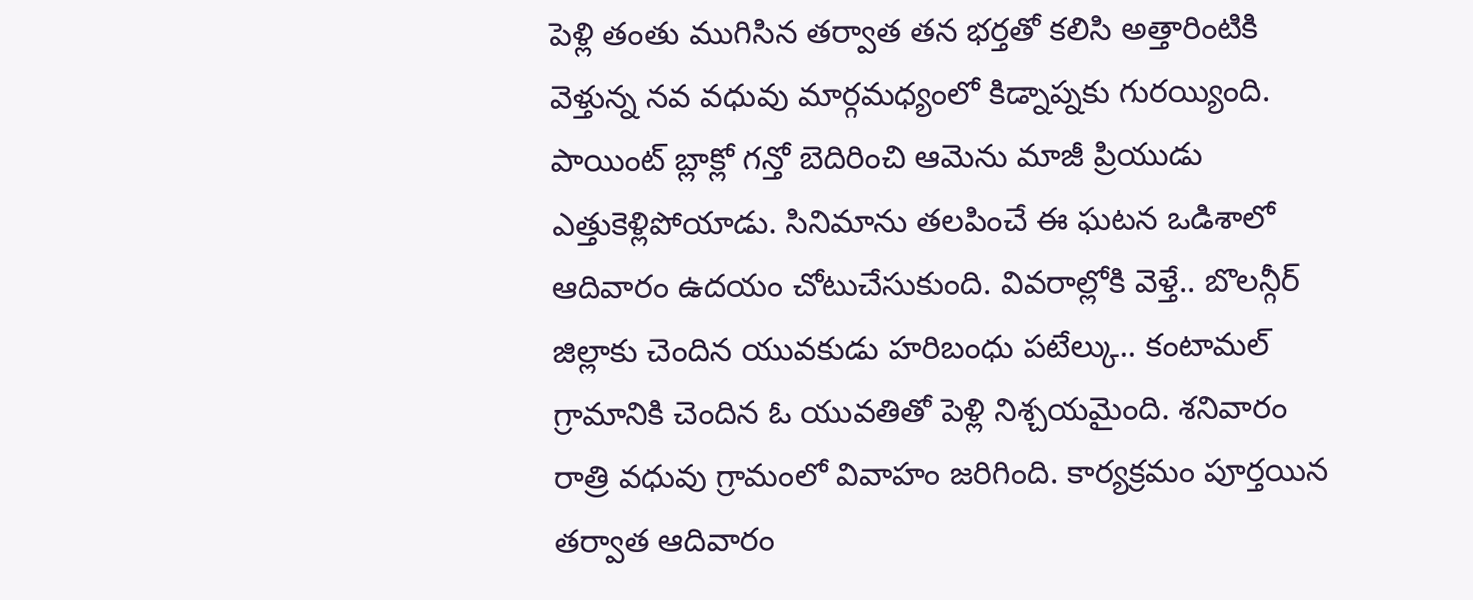పెళ్లి తంతు ముగిసిన తర్వాత తన భర్తతో కలిసి అత్తారింటికి వెళ్తున్న నవ వధువు మార్గమధ్యంలో కిడ్నాప్నకు గురయ్యింది. పాయింట్ బ్లాక్లో గన్తో బెదిరించి ఆమెను మాజీ ప్రియుడు ఎత్తుకెళ్లిపోయాడు. సినిమాను తలపించే ఈ ఘటన ఒడిశాలో ఆదివారం ఉదయం చోటుచేసుకుంది. వివరాల్లోకి వెళ్తే.. బొలన్గీర్ జిల్లాకు చెందిన యువకుడు హరిబంధు పటేల్కు.. కంటామల్ గ్రామానికి చెందిన ఓ యువతితో పెళ్లి నిశ్చయమైంది. శనివారం రాత్రి వధువు గ్రామంలో వివాహం జరిగింది. కార్యక్రమం పూర్తయిన తర్వాత ఆదివారం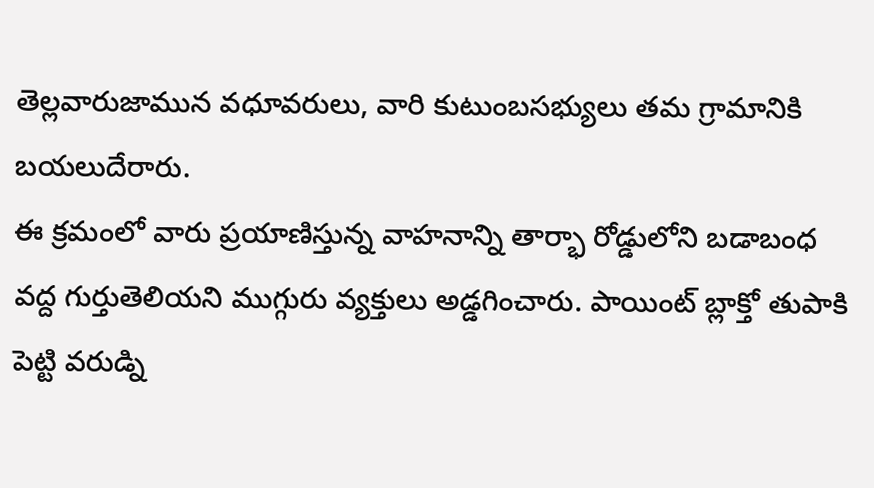తెల్లవారుజామున వధూవరులు, వారి కుటుంబసభ్యులు తమ గ్రామానికి బయలుదేరారు.
ఈ క్రమంలో వారు ప్రయాణిస్తున్న వాహనాన్ని తార్భా రోడ్డులోని బడాబంధ వద్ద గుర్తుతెలియని ముగ్గురు వ్యక్తులు అడ్డగించారు. పాయింట్ బ్లాక్తో తుపాకి పెట్టి వరుడ్ని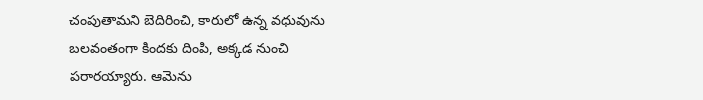చంపుతామని బెదిరించి, కారులో ఉన్న వధువును బలవంతంగా కిందకు దింపి, అక్కడ నుంచి పరారయ్యారు. ఆమెను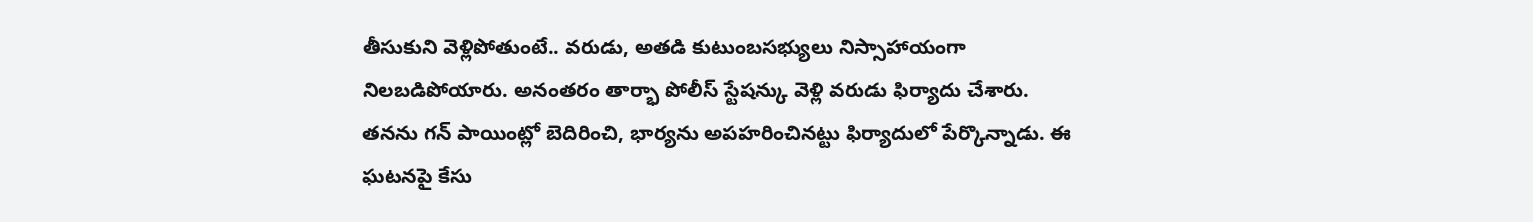తీసుకుని వెళ్లిపోతుంటే.. వరుడు, అతడి కుటుంబసభ్యులు నిస్సాహాయంగా నిలబడిపోయారు. అనంతరం తార్భా పోలీస్ స్టేషన్కు వెళ్లి వరుడు ఫిర్యాదు చేశారు. తనను గన్ పాయింట్లో బెదిరించి, భార్యను అపహరించినట్టు ఫిర్యాదులో పేర్కొన్నాడు. ఈ ఘటనపై కేసు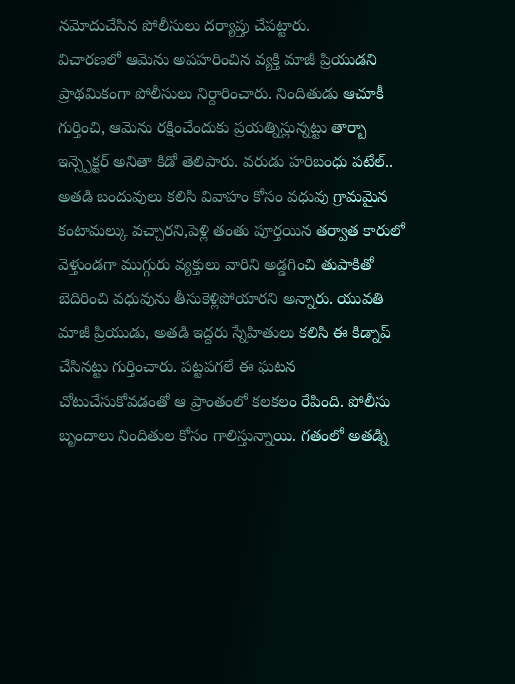నమోదుచేసిన పోలీసులు దర్యాప్తు చేపట్టారు.
విచారణలో ఆమెను అపహరించిన వ్యక్తి మాజీ ప్రియుడని ప్రాథమికంగా పోలీసులు నిర్దారించారు. నిందితుడు ఆచూకీ గుర్తించి, ఆమెను రక్షించేందుకు ప్రయత్నిస్లున్నట్టు తార్బా ఇన్స్పెక్టర్ అనితా కిడో తెలిపారు. వరుడు హరిబంధు పటేల్.. అతడి బందువులు కలిసి వివాహం కోసం వధువు గ్రామమైన కంటామల్కు వచ్చారని,పెళ్లి తంతు పూర్తయిన తర్వాత కారులో వెళ్తుండగా ముగ్గురు వ్యక్తులు వారిని అడ్డగించి తుపాకితో బెదిరించి వధువును తీసుకెళ్లిపోయారని అన్నారు. యువతి మాజీ ప్రియుడు, అతడి ఇద్దరు స్నేహితులు కలిసి ఈ కిడ్నాప్ చేసినట్టు గుర్తించారు. పట్టపగలే ఈ ఘటన చోటుచేసుకోవడంతో ఆ ప్రాంతంలో కలకలం రేపింది. పోలీసు బృందాలు నిందితుల కోసం గాలిస్తున్నాయి. గతంలో అతడ్ని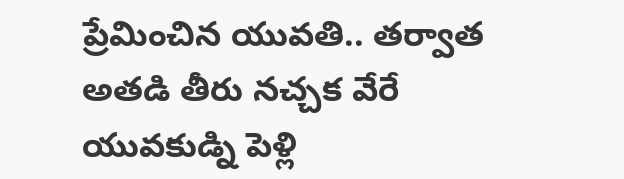ప్రేమించిన యువతి.. తర్వాత అతడి తీరు నచ్చక వేరే యువకుడ్ని పెళ్లి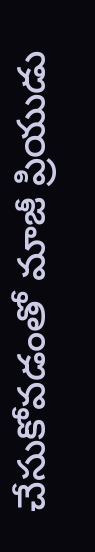చేసుకోవడంతో మాజీ ప్రియుడు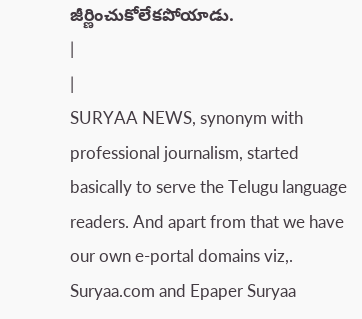జీర్ణించుకోలేకపోయాడు.
|
|
SURYAA NEWS, synonym with professional journalism, started basically to serve the Telugu language readers. And apart from that we have our own e-portal domains viz,. Suryaa.com and Epaper Suryaa